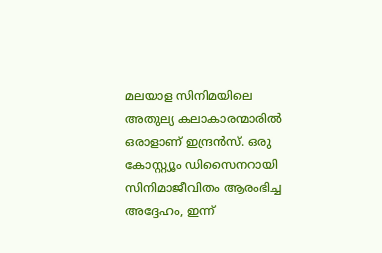മലയാള സിനിമയിലെ അതുല്യ കലാകാരന്മാരിൽ ഒരാളാണ് ഇന്ദ്രൻസ്. ഒരു കോസ്റ്റ്യൂം ഡിസൈനറായി സിനിമാജീവിതം ആരംഭിച്ച അദ്ദേഹം, ഇന്ന്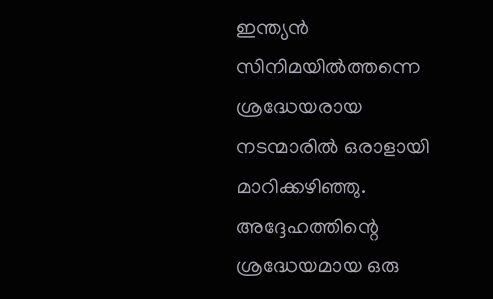ഇന്ത്യൻ സിനിമയിൽത്തന്നെ ശ്രദ്ധേയരായ നടന്മാരിൽ ഒരാളായി മാറിക്കഴിഞ്ഞു. അദ്ദേഹത്തിന്റെ ശ്രദ്ധേയമായ ഒരു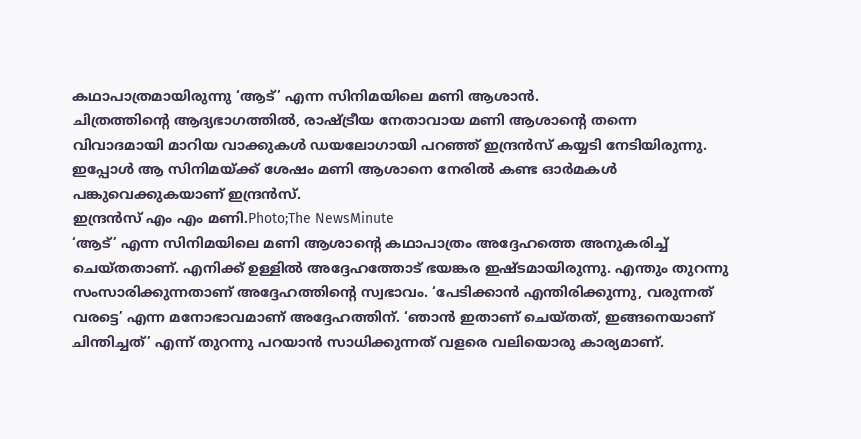കഥാപാത്രമായിരുന്നു ‘ആട്’ എന്ന സിനിമയിലെ മണി ആശാൻ.
ചിത്രത്തിന്റെ ആദ്യഭാഗത്തിൽ, രാഷ്ട്രീയ നേതാവായ മണി ആശാന്റെ തന്നെ വിവാദമായി മാറിയ വാക്കുകൾ ഡയലോഗായി പറഞ്ഞ് ഇന്ദ്രൻസ് കയ്യടി നേടിയിരുന്നു. ഇപ്പോൾ ആ സിനിമയ്ക്ക് ശേഷം മണി ആശാനെ നേരിൽ കണ്ട ഓർമകൾ പങ്കുവെക്കുകയാണ് ഇന്ദ്രൻസ്.
ഇന്ദ്രൻസ് എം എം മണി.Photo;The NewsMinute
‘ആട്’ എന്ന സിനിമയിലെ മണി ആശാന്റെ കഥാപാത്രം അദ്ദേഹത്തെ അനുകരിച്ച് ചെയ്തതാണ്. എനിക്ക് ഉള്ളിൽ അദ്ദേഹത്തോട് ഭയങ്കര ഇഷ്ടമായിരുന്നു. എന്തും തുറന്നു സംസാരിക്കുന്നതാണ് അദ്ദേഹത്തിന്റെ സ്വഭാവം. ‘പേടിക്കാൻ എന്തിരിക്കുന്നു, വരുന്നത് വരട്ടെ’ എന്ന മനോഭാവമാണ് അദ്ദേഹത്തിന്. ‘ഞാൻ ഇതാണ് ചെയ്തത്, ഇങ്ങനെയാണ് ചിന്തിച്ചത്’ എന്ന് തുറന്നു പറയാൻ സാധിക്കുന്നത് വളരെ വലിയൊരു കാര്യമാണ്.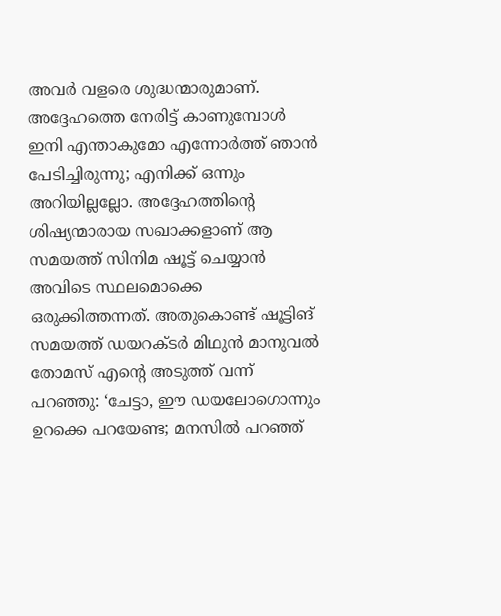അവർ വളരെ ശുദ്ധന്മാരുമാണ്.
അദ്ദേഹത്തെ നേരിട്ട് കാണുമ്പോൾ ഇനി എന്താകുമോ എന്നോർത്ത് ഞാൻ പേടിച്ചിരുന്നു; എനിക്ക് ഒന്നും അറിയില്ലല്ലോ. അദ്ദേഹത്തിന്റെ ശിഷ്യന്മാരായ സഖാക്കളാണ് ആ സമയത്ത് സിനിമ ഷൂട്ട് ചെയ്യാൻ അവിടെ സ്ഥലമൊക്കെ ഒരുക്കിത്തന്നത്. അതുകൊണ്ട് ഷൂട്ടിങ് സമയത്ത് ഡയറക്ടർ മിഥുൻ മാനുവൽ തോമസ് എന്റെ അടുത്ത് വന്ന് പറഞ്ഞു: ‘ചേട്ടാ, ഈ ഡയലോഗൊന്നും ഉറക്കെ പറയേണ്ട; മനസിൽ പറഞ്ഞ്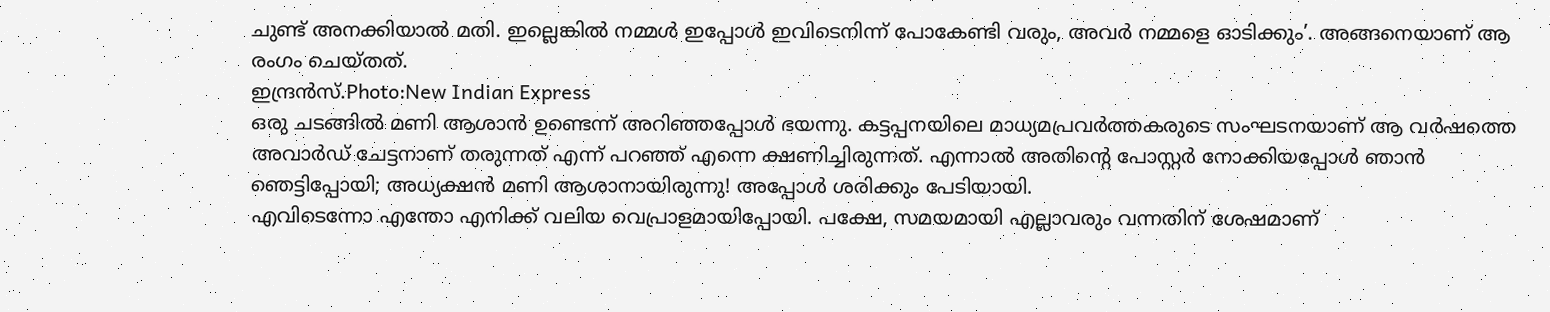ചുണ്ട് അനക്കിയാൽ മതി. ഇല്ലെങ്കിൽ നമ്മൾ ഇപ്പോൾ ഇവിടെനിന്ന് പോകേണ്ടി വരും, അവർ നമ്മളെ ഓടിക്കും’. അങ്ങനെയാണ് ആ രംഗം ചെയ്തത്.
ഇന്ദ്രൻസ്.Photo:New Indian Express
ഒരു ചടങ്ങിൽ മണി ആശാൻ ഉണ്ടെന്ന് അറിഞ്ഞപ്പോൾ ഭയന്നു. കട്ടപ്പനയിലെ മാധ്യമപ്രവർത്തകരുടെ സംഘടനയാണ് ആ വർഷത്തെ അവാർഡ് ചേട്ടനാണ് തരുന്നത് എന്ന് പറഞ്ഞ് എന്നെ ക്ഷണിച്ചിരുന്നത്. എന്നാൽ അതിന്റെ പോസ്റ്റർ നോക്കിയപ്പോൾ ഞാൻ ഞെട്ടിപ്പോയി; അധ്യക്ഷൻ മണി ആശാനായിരുന്നു! അപ്പോൾ ശരിക്കും പേടിയായി.
എവിടെന്നോ എന്തോ എനിക്ക് വലിയ വെപ്രാളമായിപ്പോയി. പക്ഷേ, സമയമായി എല്ലാവരും വന്നതിന് ശേഷമാണ്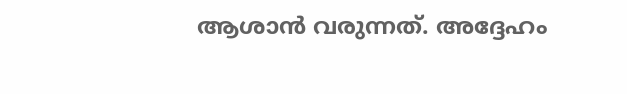ആശാൻ വരുന്നത്. അദ്ദേഹം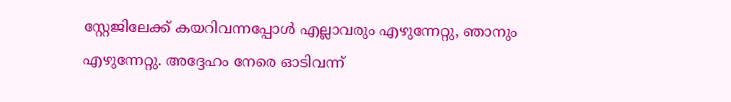സ്റ്റേജിലേക്ക് കയറിവന്നപ്പോൾ എല്ലാവരും എഴുന്നേറ്റു, ഞാനും എഴുന്നേറ്റു. അദ്ദേഹം നേരെ ഓടിവന്ന്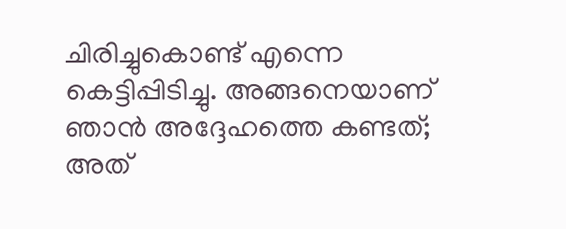ചിരിച്ചുകൊണ്ട് എന്നെ കെട്ടിപ്പിടിച്ചു. അങ്ങനെയാണ് ഞാൻ അദ്ദേഹത്തെ കണ്ടത്; അത്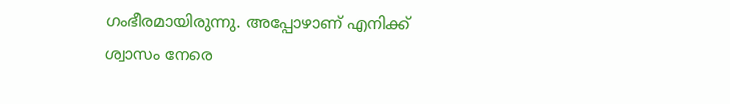ഗംഭീരമായിരുന്നു. അപ്പോഴാണ് എനിക്ക് ശ്വാസം നേരെ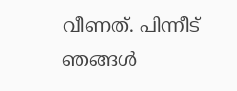വീണത്. പിന്നീട് ഞങ്ങൾ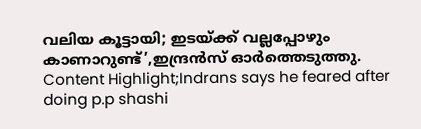വലിയ കൂട്ടായി; ഇടയ്ക്ക് വല്ലപ്പോഴും കാണാറുണ്ട്’,ഇന്ദ്രൻസ് ഓർത്തെടുത്തു.
Content Highlight;Indrans says he feared after doing p.p shashi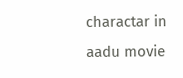charactar in aadu movie